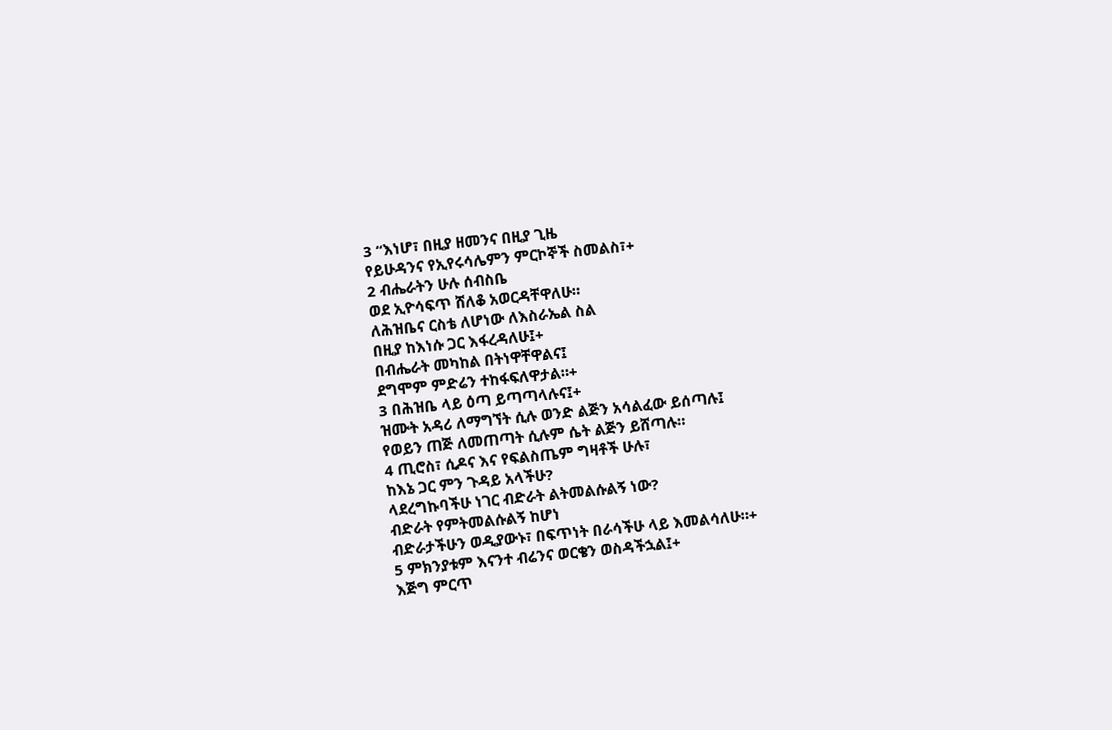3 “እነሆ፣ በዚያ ዘመንና በዚያ ጊዜ
የይሁዳንና የኢየሩሳሌምን ምርኮኞች ስመልስ፣+
2 ብሔራትን ሁሉ ሰብስቤ
ወደ ኢዮሳፍጥ ሸለቆ አወርዳቸዋለሁ።
ለሕዝቤና ርስቴ ለሆነው ለእስራኤል ስል
በዚያ ከእነሱ ጋር እፋረዳለሁ፤+
በብሔራት መካከል በትነዋቸዋልና፤
ደግሞም ምድሬን ተከፋፍለዋታል።+
3 በሕዝቤ ላይ ዕጣ ይጣጣላሉና፤+
ዝሙት አዳሪ ለማግኘት ሲሉ ወንድ ልጅን አሳልፈው ይሰጣሉ፤
የወይን ጠጅ ለመጠጣት ሲሉም ሴት ልጅን ይሸጣሉ።
4 ጢሮስ፣ ሲዶና እና የፍልስጤም ግዛቶች ሁሉ፣
ከእኔ ጋር ምን ጉዳይ አላችሁ?
ላደረግኩባችሁ ነገር ብድራት ልትመልሱልኝ ነው?
ብድራት የምትመልሱልኝ ከሆነ
ብድራታችሁን ወዲያውኑ፣ በፍጥነት በራሳችሁ ላይ እመልሳለሁ።+
5 ምክንያቱም እናንተ ብሬንና ወርቄን ወስዳችኋል፤+
እጅግ ምርጥ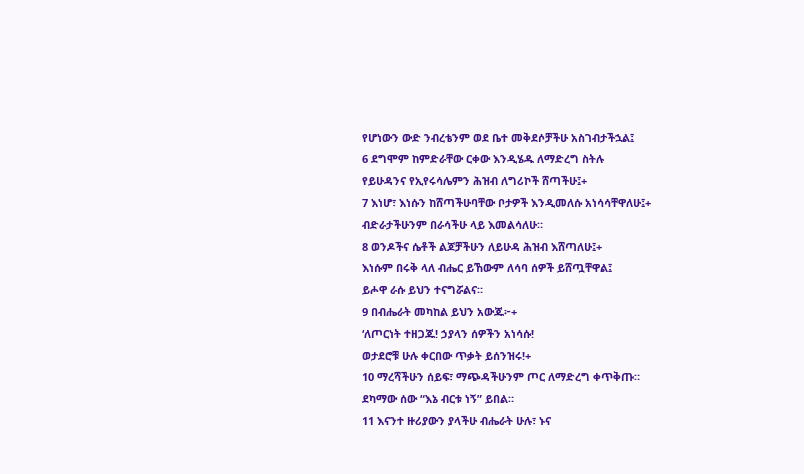የሆነውን ውድ ንብረቴንም ወደ ቤተ መቅደሶቻችሁ አስገብታችኋል፤
6 ደግሞም ከምድራቸው ርቀው እንዲሄዱ ለማድረግ ስትሉ
የይሁዳንና የኢየሩሳሌምን ሕዝብ ለግሪኮች ሸጣችሁ፤+
7 እነሆ፣ እነሱን ከሸጣችሁባቸው ቦታዎች እንዲመለሱ አነሳሳቸዋለሁ፤+
ብድራታችሁንም በራሳችሁ ላይ እመልሳለሁ።
8 ወንዶችና ሴቶች ልጆቻችሁን ለይሁዳ ሕዝብ እሸጣለሁ፤+
እነሱም በሩቅ ላለ ብሔር ይኸውም ለሳባ ሰዎች ይሸጧቸዋል፤
ይሖዋ ራሱ ይህን ተናግሯልና።
9 በብሔራት መካከል ይህን አውጁ፦+
‘ለጦርነት ተዘጋጁ! ኃያላን ሰዎችን አነሳሱ!
ወታደሮቹ ሁሉ ቀርበው ጥቃት ይሰንዝሩ!+
10 ማረሻችሁን ሰይፍ፣ ማጭዳችሁንም ጦር ለማድረግ ቀጥቅጡ።
ደካማው ሰው “እኔ ብርቱ ነኝ” ይበል።
11 እናንተ ዙሪያውን ያላችሁ ብሔራት ሁሉ፣ ኑና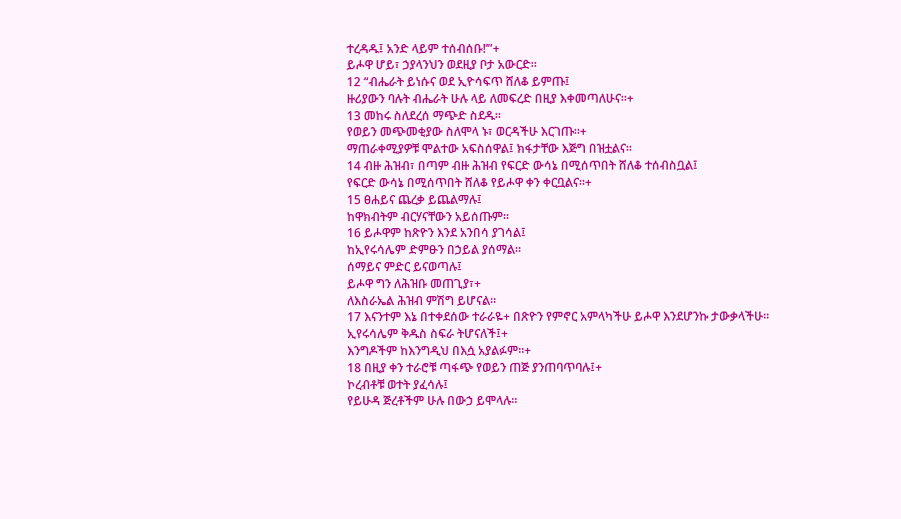ተረዳዱ፤ አንድ ላይም ተሰብሰቡ!’”+
ይሖዋ ሆይ፣ ኃያላንህን ወደዚያ ቦታ አውርድ።
12 “ብሔራት ይነሱና ወደ ኢዮሳፍጥ ሸለቆ ይምጡ፤
ዙሪያውን ባሉት ብሔራት ሁሉ ላይ ለመፍረድ በዚያ እቀመጣለሁና።+
13 መከሩ ስለደረሰ ማጭድ ስደዱ።
የወይን መጭመቂያው ስለሞላ ኑ፣ ወርዳችሁ እርገጡ።+
ማጠራቀሚያዎቹ ሞልተው አፍስሰዋል፤ ክፋታቸው እጅግ በዝቷልና።
14 ብዙ ሕዝብ፣ በጣም ብዙ ሕዝብ የፍርድ ውሳኔ በሚሰጥበት ሸለቆ ተሰብስቧል፤
የፍርድ ውሳኔ በሚሰጥበት ሸለቆ የይሖዋ ቀን ቀርቧልና።+
15 ፀሐይና ጨረቃ ይጨልማሉ፤
ከዋክብትም ብርሃናቸውን አይሰጡም።
16 ይሖዋም ከጽዮን እንደ አንበሳ ያገሳል፤
ከኢየሩሳሌም ድምፁን በኃይል ያሰማል።
ሰማይና ምድር ይናወጣሉ፤
ይሖዋ ግን ለሕዝቡ መጠጊያ፣+
ለእስራኤል ሕዝብ ምሽግ ይሆናል።
17 እናንተም እኔ በተቀደሰው ተራራዬ+ በጽዮን የምኖር አምላካችሁ ይሖዋ እንደሆንኩ ታውቃላችሁ።
ኢየሩሳሌም ቅዱስ ስፍራ ትሆናለች፤+
እንግዶችም ከእንግዲህ በእሷ አያልፉም።+
18 በዚያ ቀን ተራሮቹ ጣፋጭ የወይን ጠጅ ያንጠባጥባሉ፤+
ኮረብቶቹ ወተት ያፈሳሉ፤
የይሁዳ ጅረቶችም ሁሉ በውኃ ይሞላሉ።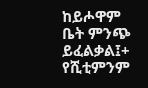ከይሖዋም ቤት ምንጭ ይፈልቃል፤+
የሺቲምንም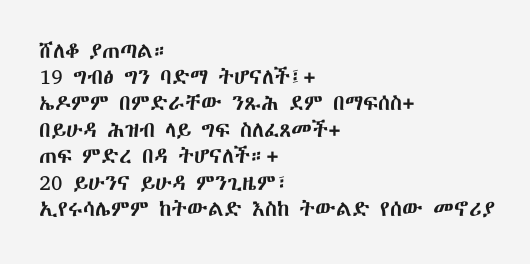ሸለቆ ያጠጣል።
19 ግብፅ ግን ባድማ ትሆናለች፤+
ኤዶምም በምድራቸው ንጹሕ ደም በማፍሰስ+
በይሁዳ ሕዝብ ላይ ግፍ ስለፈጸመች+
ጠፍ ምድረ በዳ ትሆናለች።+
20 ይሁንና ይሁዳ ምንጊዜም፣
ኢየሩሳሌምም ከትውልድ እስከ ትውልድ የሰው መኖሪያ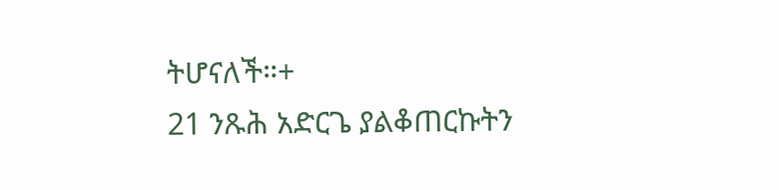ትሆናለች።+
21 ንጹሕ አድርጌ ያልቆጠርኩትን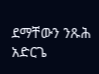ደማቸውን ንጹሕ አድርጌ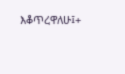እቆጥረዋለሁ፤+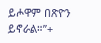ይሖዋም በጽዮን ይኖራል።”+